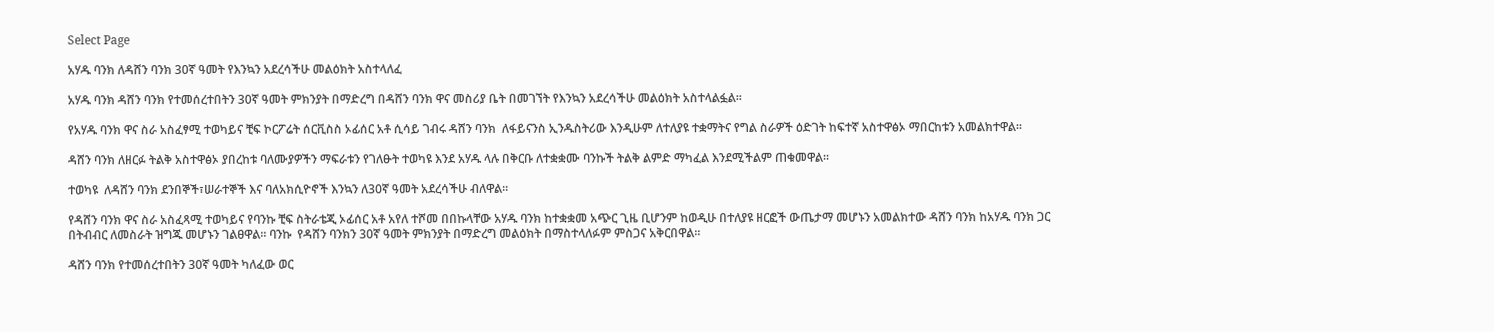Select Page

አሃዱ ባንክ ለዳሸን ባንክ 30ኛ ዓመት የእንኳን አደረሳችሁ መልዕክት አስተላለፈ

አሃዱ ባንክ ዳሸን ባንክ የተመሰረተበትን 30ኛ ዓመት ምክንያት በማድረግ በዳሸን ባንክ ዋና መስሪያ ቤት በመገኘት የእንኳን አደረሳችሁ መልዕክት አስተላልፏል፡፡

የአሃዱ ባንክ ዋና ስራ አስፈፃሚ ተወካይና ቺፍ ኮርፖሬት ሰርቪስስ ኦፊሰር አቶ ሲሳይ ገብሩ ዳሸን ባንክ  ለፋይናንስ ኢንዱስትሪው እንዲሁም ለተለያዩ ተቋማትና የግል ስራዎች ዕድገት ከፍተኛ አስተዋፅኦ ማበርከቱን አመልክተዋል፡፡

ዳሸን ባንክ ለዘርፉ ትልቅ አስተዋፅኦ ያበረከቱ ባለሙያዎችን ማፍራቱን የገለፁት ተወካዩ እንደ አሃዱ ላሉ በቅርቡ ለተቋቋሙ ባንኩች ትልቅ ልምድ ማካፈል እንደሚችልም ጠቁመዋል፡፡

ተወካዩ  ለዳሸን ባንክ ደንበኞች፣ሠራተኞች እና ባለአክሲዮኖች እንኳን ለ30ኛ ዓመት አደረሳችሁ ብለዋል፡፡

የዳሸን ባንክ ዋና ስራ አስፈጻሚ ተወካይና የባንኩ ቺፍ ስትራቴጂ ኦፊሰር አቶ አየለ ተሾመ በበኩላቸው አሃዱ ባንክ ከተቋቋመ አጭር ጊዜ ቢሆንም ከወዲሁ በተለያዩ ዘርፎች ውጤታማ መሆኑን አመልክተው ዳሸን ባንክ ከአሃዱ ባንክ ጋር በትብብር ለመስራት ዝግጁ መሆኑን ገልፀዋል፡፡ ባንኩ  የዳሸን ባንክን 30ኛ ዓመት ምክንያት በማድረግ መልዕክት በማስተላለፉም ምስጋና አቅርበዋል፡፡

ዳሸን ባንክ የተመሰረተበትን 30ኛ ዓመት ካለፈው ወር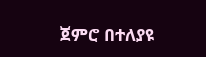ጀምሮ በተለያዩ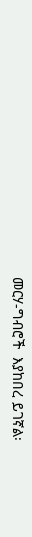መርሃ-ግብሮች  እያከበረ ይገኛል፡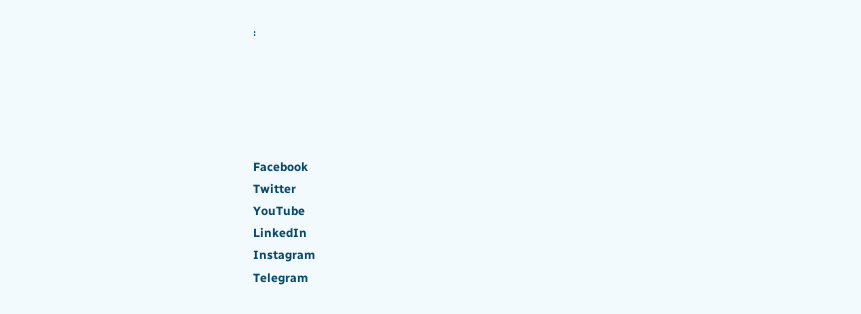፡





Facebook
Twitter
YouTube
LinkedIn
Instagram
Telegram